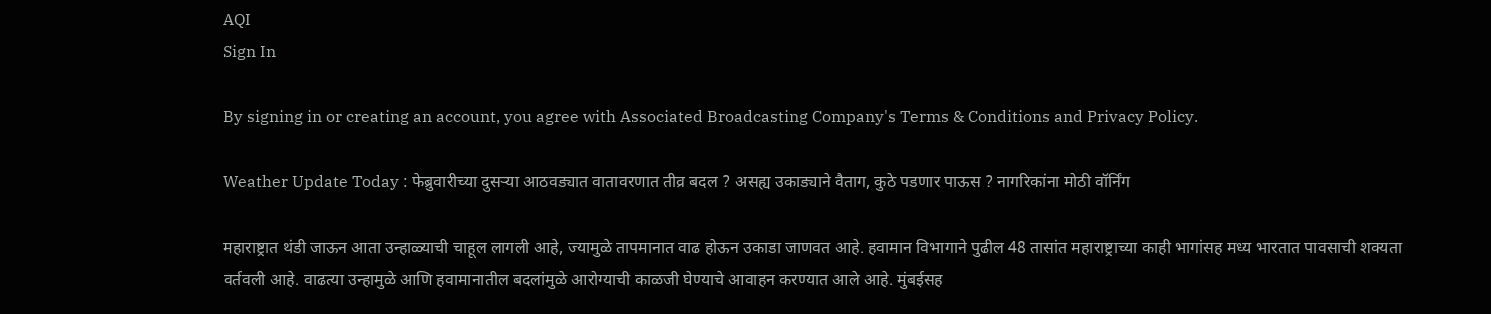AQI
Sign In

By signing in or creating an account, you agree with Associated Broadcasting Company's Terms & Conditions and Privacy Policy.

Weather Update Today : फेब्रुवारीच्या दुसऱ्या आठवड्यात वातावरणात तीव्र बदल ? असह्य उकाड्याने वैताग, कुठे पडणार पाऊस ? नागरिकांना मोठी वॉर्निंग

महाराष्ट्रात थंडी जाऊन आता उन्हाळ्याची चाहूल लागली आहे, ज्यामुळे तापमानात वाढ होऊन उकाडा जाणवत आहे. हवामान विभागाने पुढील 48 तासांत महाराष्ट्राच्या काही भागांसह मध्य भारतात पावसाची शक्यता वर्तवली आहे. वाढत्या उन्हामुळे आणि हवामानातील बदलांमुळे आरोग्याची काळजी घेण्याचे आवाहन करण्यात आले आहे. मुंबईसह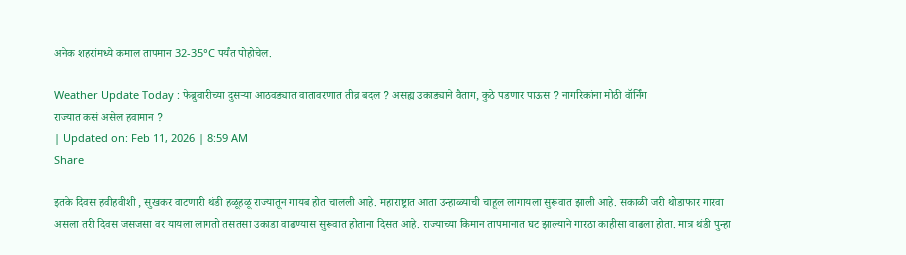अनेक शहरांमध्ये कमाल तापमान 32-35°C पर्यंत पोहोचेल.

Weather Update Today : फेब्रुवारीच्या दुसऱ्या आठवड्यात वातावरणात तीव्र बदल ? असह्य उकाड्याने वैताग, कुठे पडणार पाऊस ? नागरिकांना मोठी वॉर्निंग
राज्यात कसं असेल हवामान ?
| Updated on: Feb 11, 2026 | 8:59 AM
Share

इतके दिवस हवीहवीशी , सुखकर वाटणारी थंडी हळूहळू राज्यातून गायब होत चालली आहे. महाराष्ट्रात आता उन्हाळ्याची चाहूल लागायला सुरूवात झाली आहे. सकाळी जरी थोडाफार गारवा असला तरी दिवस जसजसा वर यायला लागतो तसतसा उकाडा वाढण्यास सुरूवात होताना दिसत आहे. राज्याच्या किमान तापमानात घट झाल्याने गारठा काहीसा वाढला होता. मात्र थंडी पुन्हा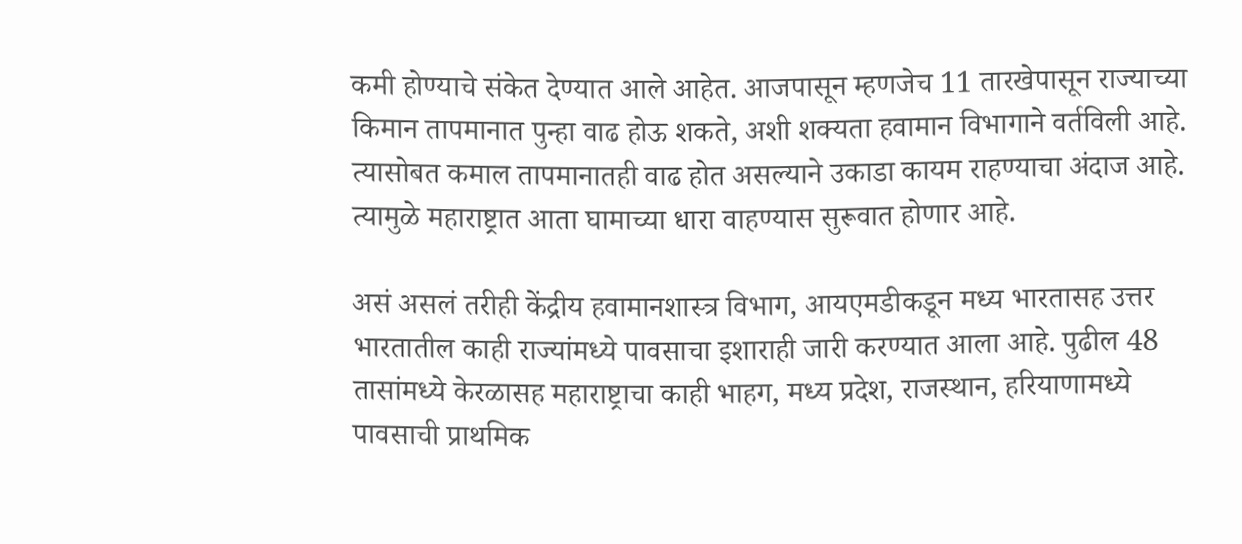कमी होण्याचे संकेत देण्यात आले आहेत. आजपासून म्हणजेच 11 तारखेपासून राज्याच्या किमान तापमानात पुन्हा वाढ होऊ शकते, अशी शक्यता हवामान विभागाने वर्तविली आहे. त्यासोबत कमाल तापमानातही वाढ होत असल्याने उकाडा कायम राहण्याचा अंदाज आहे. त्यामुळे महाराष्ट्रात आता घामाच्या धारा वाहण्यास सुरूवात होणार आहे.

असं असलं तरीही केंद्रीय हवामानशास्त्र विभाग, आयएमडीकडून मध्य भारतासह उत्तर भारतातील काही राज्यांमध्ये पावसाचा इशाराही जारी करण्यात आला आहे. पुढील 48 तासांमध्ये केरळासह महाराष्ट्राचा काही भाहग, मध्य प्रदेश, राजस्थान, हरियाणामध्ये पावसाची प्राथमिक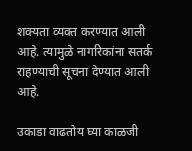शक्यता व्यक्त करण्यात आली आहे. त्यामुळे नागरिकांना सतर्क राहण्याची सूचना देण्यात आली आहे.

उकाडा वाढतोय घ्या काळजी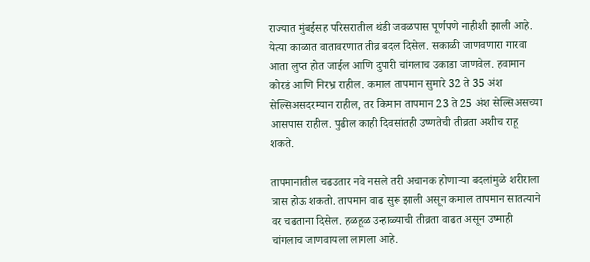राज्यात मुंबईसह परिसरातील थंडी जवळपास पूर्णपणे नाहीशी झाली आहे. येत्या काळात वातावरणात तीव्र बदल दिसेल. सकाळी जाणवणारा गारवा आता लुप्त होत जाईल आणि दुपारी चांगलाच उकाडा जाणवेल. हवामान कोरडं आणि निरभ्र राहील. कमाल तापमान सुमारे 32 ते 35 अंश सेल्सिअसदरम्यान राहील, तर किमान तापमान 23 ते 25 अंश सेल्सिअसच्या आसपास राहील. पुढील काही दिवसांतही उष्णतेची तीव्रता अशीच राहू शकते.

तापमानातील चढउतार नवे नसले तरी अचानक होणाऱ्या बदलांमुळे शरीराला त्रास होऊ शकतो. तापमान वाढ सुरू झाली असून कमाल तापमान सातत्याने वर चढताना दिसेल. हळहूळ उन्हाळ्याची तीव्रता वाढत असून उष्माही चांगलाच जाणवायला लागला आहे.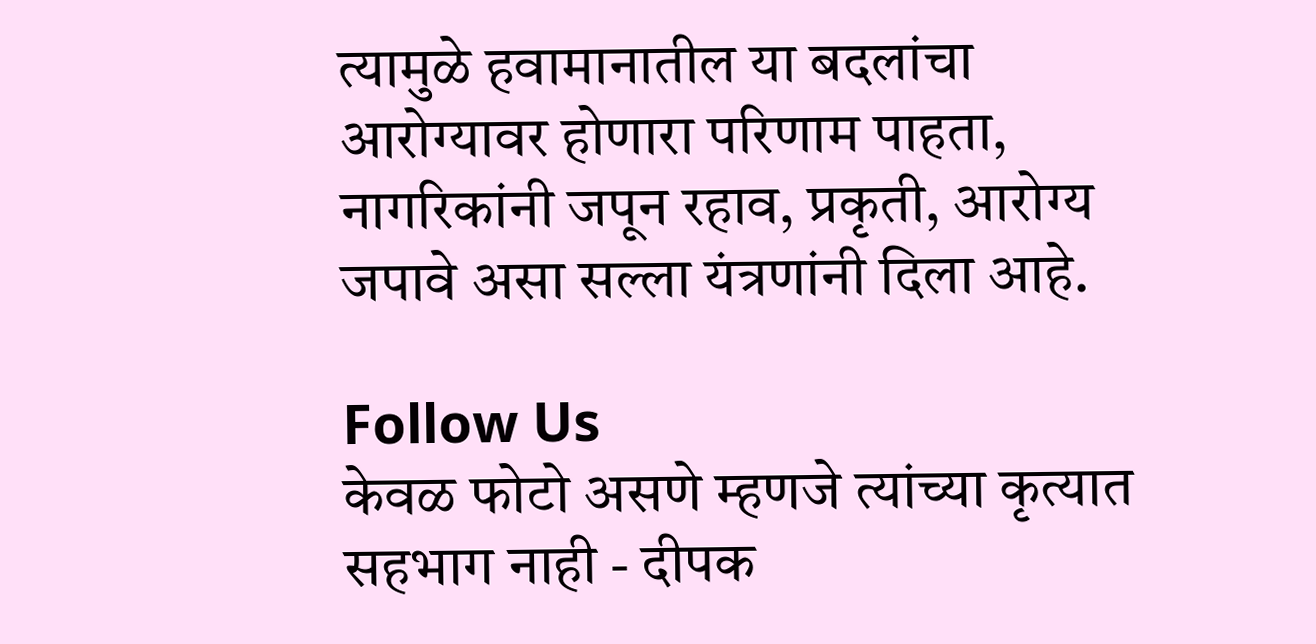त्यामुळे हवामानातील या बदलांचा आरोग्यावर होणारा परिणाम पाहता, नागरिकांनी जपून रहाव, प्रकृती, आरोग्य जपावे असा सल्ला यंत्रणांनी दिला आहे.

Follow Us
केवळ फोटो असणे म्हणजे त्यांच्या कृत्यात सहभाग नाही - दीपक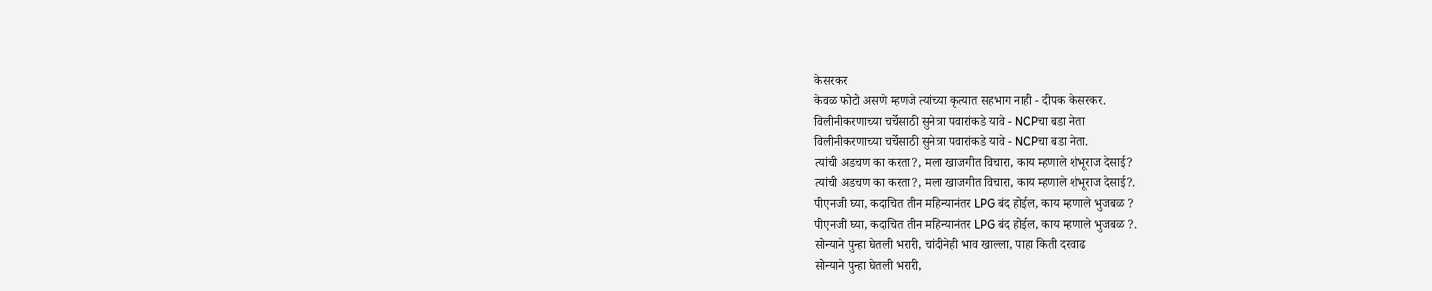केसरकर
केवळ फोटो असणे म्हणजे त्यांच्या कृत्यात सहभाग नाही - दीपक केसरकर.
विलीनीकरणाच्या चर्चेसाठी सुनेत्रा पवारांकडे यावे - NCPचा बडा नेता
विलीनीकरणाच्या चर्चेसाठी सुनेत्रा पवारांकडे यावे - NCPचा बडा नेता.
त्यांची अडचण का करता?, मला खाजगीत विचारा, काय म्हणाले शंभूराज देसाई?
त्यांची अडचण का करता?, मला खाजगीत विचारा, काय म्हणाले शंभूराज देसाई?.
पीएनजी घ्या, कदाचित तीन महिन्यानंतर LPG बंद होईल, काय म्हणाले भुजबळ ?
पीएनजी घ्या, कदाचित तीन महिन्यानंतर LPG बंद होईल, काय म्हणाले भुजबळ ?.
सोन्याने पुन्हा घेतली भरारी, चांदीनेही भाव खाल्ला, पाहा किती दरवाढ
सोन्याने पुन्हा घेतली भरारी,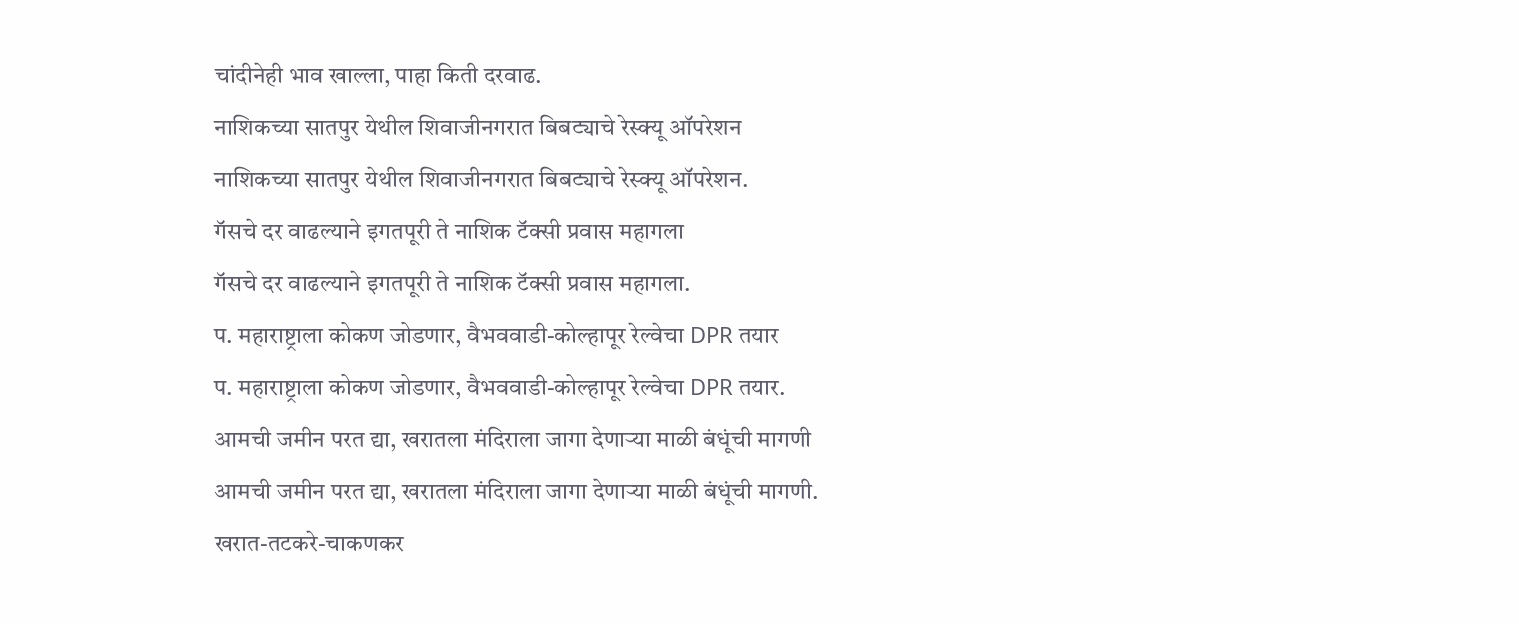चांदीनेही भाव खाल्ला, पाहा किती दरवाढ.
नाशिकच्या सातपुर येथील शिवाजीनगरात बिबट्याचे रेस्क्यू ऑपरेशन
नाशिकच्या सातपुर येथील शिवाजीनगरात बिबट्याचे रेस्क्यू ऑपरेशन.
गॅसचे दर वाढल्याने इगतपूरी ते नाशिक टॅक्सी प्रवास महागला
गॅसचे दर वाढल्याने इगतपूरी ते नाशिक टॅक्सी प्रवास महागला.
प. महाराष्ट्राला कोकण जोडणार, वैभववाडी-कोल्हापूर रेल्वेचा DPR तयार
प. महाराष्ट्राला कोकण जोडणार, वैभववाडी-कोल्हापूर रेल्वेचा DPR तयार.
आमची जमीन परत द्या, खरातला मंदिराला जागा देणाऱ्या माळी बंधूंची मागणी
आमची जमीन परत द्या, खरातला मंदिराला जागा देणाऱ्या माळी बंधूंची मागणी.
खरात-तटकरे-चाकणकर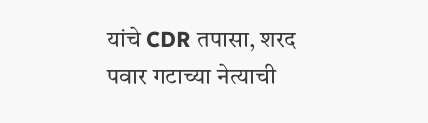यांचे CDR तपासा, शरद पवार गटाच्या नेत्याची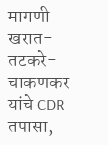मागणी
खरात-तटकरे-चाकणकर यांचे CDR तपासा,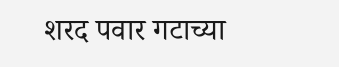शरद पवार गटाच्या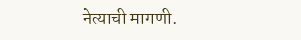नेत्याची मागणी.